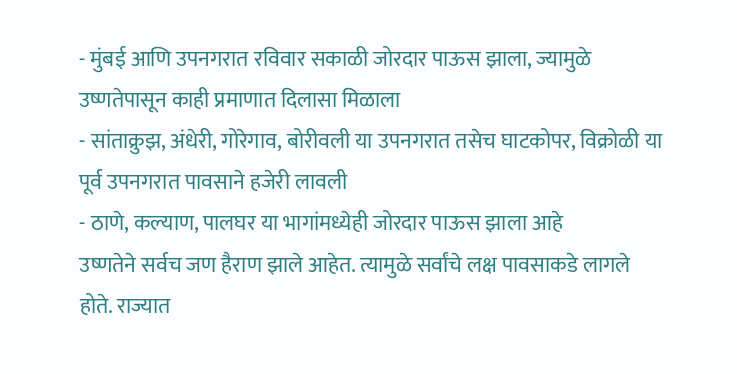- मुंबई आणि उपनगरात रविवार सकाळी जोरदार पाऊस झाला, ज्यामुळे उष्णतेपासून काही प्रमाणात दिलासा मिळाला
- सांताक्रुझ, अंधेरी, गोरेगाव, बोरीवली या उपनगरात तसेच घाटकोपर, विक्रोळी या पूर्व उपनगरात पावसाने हजेरी लावली
- ठाणे, कल्याण, पालघर या भागांमध्येही जोरदार पाऊस झाला आहे
उष्णतेने सर्वच जण हैराण झाले आहेत. त्यामुळे सर्वांचे लक्ष पावसाकडे लागले होते. राज्यात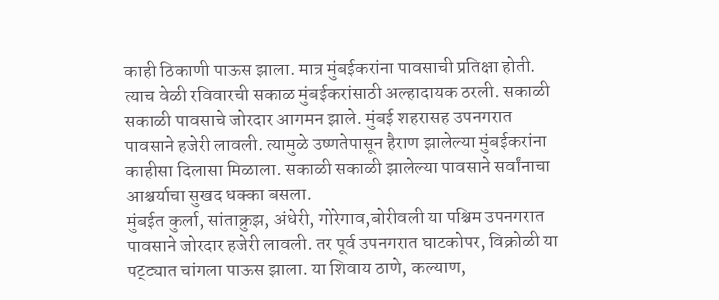काही ठिकाणी पाऊस झाला. मात्र मुंबईकरांना पावसाची प्रतिक्षा होती. त्याच वेळी रविवारची सकाळ मुंबईकरांसाठी अल्हादायक ठरली. सकाळी सकाळी पावसाचे जोरदार आगमन झाले. मुंबई शहरासह उपनगरात पावसाने हजेरी लावली. त्यामुळे उष्णतेपासून हैराण झालेल्या मुंबईकरांना काहीसा दिलासा मिळाला. सकाळी सकाळी झालेल्या पावसाने सर्वांनाचा आश्चर्याचा सुखद धक्का बसला.
मुंबईत कुर्ला, सांताक्रुझ, अंधेरी, गोरेगाव,बोरीवली या पश्चिम उपनगरात पावसाने जोरदार हजेरी लावली. तर पूर्व उपनगरात घाटकोपर, विक्रोळी या पट्ट्यात चांगला पाऊस झाला. या शिवाय ठाणे, कल्याण,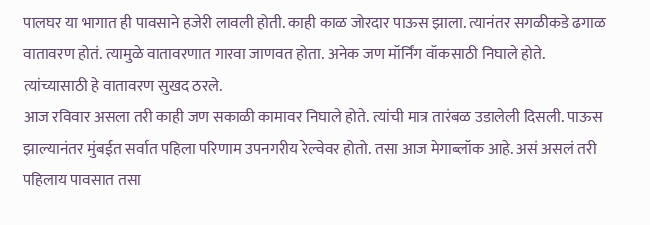पालघर या भागात ही पावसाने हजेरी लावली होती. काही काळ जोरदार पाऊस झाला. त्यानंतर सगळीकडे ढगाळ वातावरण होतं. त्यामुळे वातावरणात गारवा जाणवत होता. अनेक जण मॉर्निंग वॉकसाठी निघाले होते. त्यांच्यासाठी हे वातावरण सुखद ठरले.
आज रविवार असला तरी काही जण सकाळी कामावर निघाले होते. त्यांची मात्र तारंबळ उडालेली दिसली. पाऊस झाल्यानंतर मुंबईत सर्वात पहिला परिणाम उपनगरीय रेल्वेवर होतो. तसा आज मेगाब्लॉक आहे. असं असलं तरी पहिलाय पावसात तसा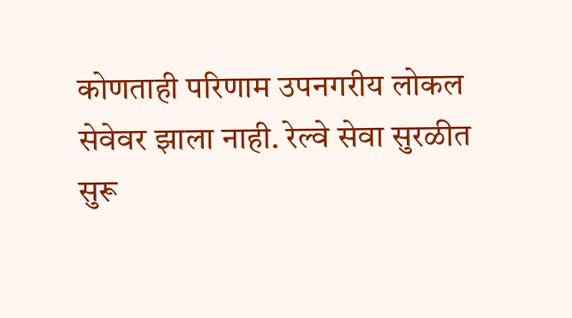कोणताही परिणाम उपनगरीय लोकल सेवेवर झाला नाही. रेल्वे सेवा सुरळीत सुरू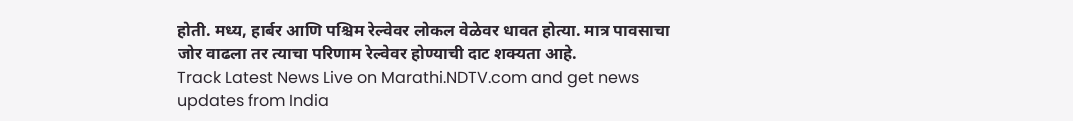होती. मध्य, हार्बर आणि पश्चिम रेल्वेवर लोकल वेळेवर धावत होत्या. मात्र पावसाचा जोर वाढला तर त्याचा परिणाम रेल्वेवर होण्याची दाट शक्यता आहे.
Track Latest News Live on Marathi.NDTV.com and get news updates from India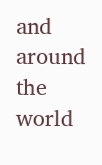and around the world